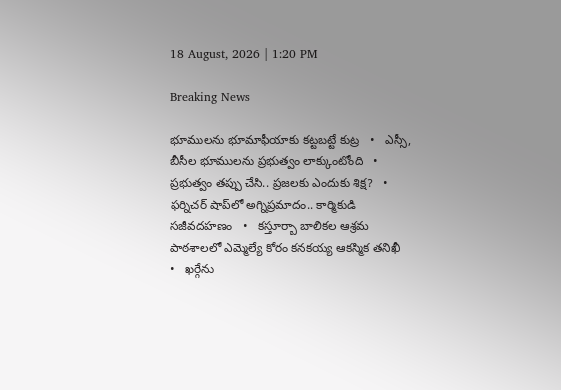18 August, 2026 | 1:20 PM

Breaking News

భూములను భూమాఫీయాకు కట్టబట్టే కుట్ర   •   ఎస్సీ, బీసీల భూములను ప్రభుత్వం లాక్కుంటోంది   •   ప్రభుత్వం తప్పు చేసి.. ప్రజలకు ఎందుకు శిక్ష?   •   ఫర్నిచర్ షాప్‌లో అగ్నిప్రమాదం.. కార్మికుడి సజీవదహణం   •   కస్తూర్బా బాలికల ఆశ్రమ పాఠశాలలో ఎమ్మెల్యే కోరం కనకయ్య ఆకస్మిక తనిఖీ   •   ఖర్గేను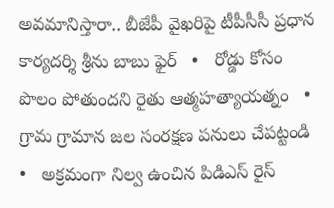అవమానిస్తారా.. బీజేపీ వైఖరిపై టీపీసీసీ ప్రధాన కార్యదర్శి శ్రీను బాబు ఫైర్   •   రోడ్డు కోసం పొలం పోతుందని రైతు ఆత్మహత్యాయత్నం   •   గ్రామ గ్రామాన జల సంరక్షణ పనులు చేపట్టండి   •   అక్రమంగా నిల్వ ఉంచిన పిడిఎస్ రైస్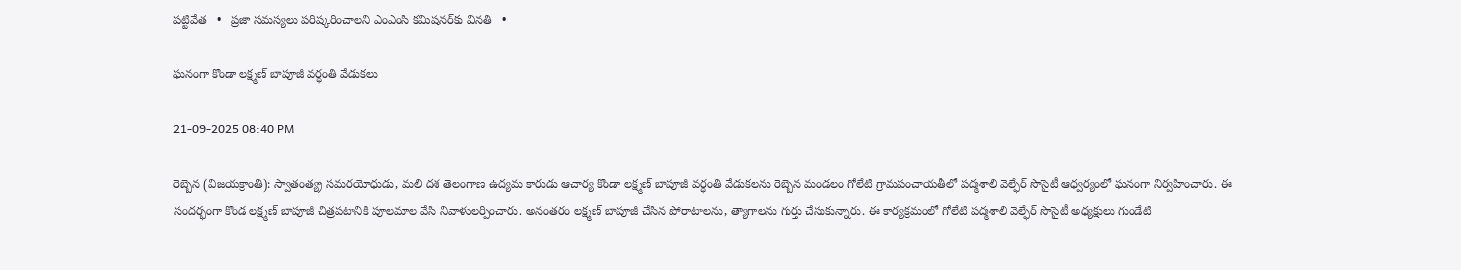పట్టివేత   •   ప్రజా సమస్యలు పరిష్కరించాలని ఎంఎంసి కమిషనర్‌కు వినతి   •

ఘనంగా కొండా లక్ష్మణ్ బాపూజీ వర్ధంతి వేడుకలు

21-09-2025 08:40 PM

రెబ్బెన (విజయక్రాంతి): స్వాతంత్య్ర సమరయోధుడు, మలి దశ తెలంగాణ ఉద్యమ కారుడు ఆచార్య కొండా లక్ష్మణ్ బాపూజీ వర్ధంతి వేడుకలను రెబ్బెన మండలం గోలేటి గ్రామపంచాయతీలో పద్మశాలి వెల్ఫేర్ సొసైటీ ఆధ్వర్యంలో ఘనంగా నిర్వహించారు. ఈ సందర్భంగా కొండ లక్ష్మణ్ బాపూజీ చిత్రపటానికి పూలమాల వేసి నివాళులర్పించారు. అనంతరం లక్ష్మణ్ బాపూజీ చేసిన పోరాటాలను, త్యాగాలను గుర్తు చేసుకున్నారు. ఈ కార్యక్రమంలో గోలేటి పద్మశాలి వెల్ఫేర్ సొసైటీ అధ్యక్షులు గుండేటి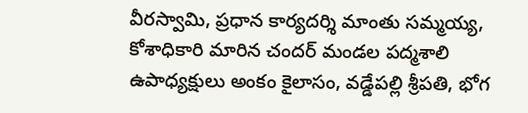వీరస్వామి, ప్రధాన కార్యదర్శి మాంతు సమ్మయ్య, కోశాధికారి మారిన చందర్ మండల పద్మశాలి ఉపాధ్యక్షులు అంకం కైలాసం, వడ్డేపల్లి శ్రీపతి, భోగ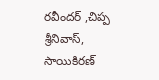రవీందర్ ,చిప్ప శ్రీనివాస్, సాయికిరణ్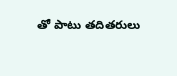తో పాటు తదితరులు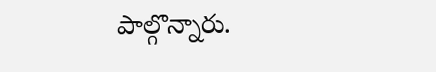పాల్గొన్నారు.